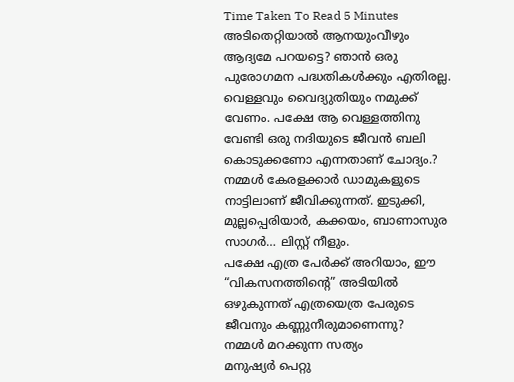Time Taken To Read 5 Minutes
അടിതെറ്റിയാൽ ആനയുംവീഴും ആദ്യമേ പറയട്ടെ? ഞാൻ ഒരു പുരോഗമന പദ്ധതികൾക്കും എതിരല്ല. വെള്ളവും വൈദ്യുതിയും നമുക്ക് വേണം. പക്ഷേ ആ വെള്ളത്തിനു വേണ്ടി ഒരു നദിയുടെ ജീവൻ ബലി കൊടുക്കണോ എന്നതാണ് ചോദ്യം.?
നമ്മൾ കേരളക്കാർ ഡാമുകളുടെ നാട്ടിലാണ് ജീവിക്കുന്നത്. ഇടുക്കി, മുല്ലപ്പെരിയാർ, കക്കയം, ബാണാസുര സാഗർ… ലിസ്റ്റ് നീളും.
പക്ഷേ എത്ര പേർക്ക് അറിയാം, ഈ “വികസനത്തിന്റെ” അടിയിൽ ഒഴുകുന്നത് എത്രയെത്ര പേരുടെ ജീവനും കണ്ണുനീരുമാണെന്നു?
നമ്മൾ മറക്കുന്ന സത്യം
മനുഷ്യർ പെറ്റു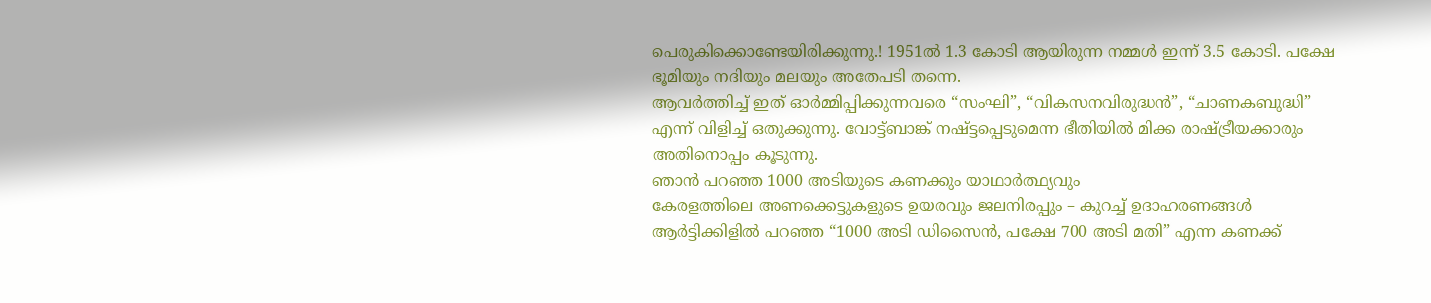പെരുകിക്കൊണ്ടേയിരിക്കുന്നു.! 1951ൽ 1.3 കോടി ആയിരുന്ന നമ്മൾ ഇന്ന് 3.5 കോടി. പക്ഷേ ഭൂമിയും നദിയും മലയും അതേപടി തന്നെ.
ആവർത്തിച്ച് ഇത് ഓർമ്മിപ്പിക്കുന്നവരെ “സംഘി”, “വികസനവിരുദ്ധൻ”, “ചാണകബുദ്ധി” എന്ന് വിളിച്ച് ഒതുക്കുന്നു. വോട്ട്ബാങ്ക് നഷ്ട്ടപ്പെടുമെന്ന ഭീതിയിൽ മിക്ക രാഷ്ട്രീയക്കാരും അതിനൊപ്പം കൂടുന്നു.
ഞാൻ പറഞ്ഞ 1000 അടിയുടെ കണക്കും യാഥാർത്ഥ്യവും
കേരളത്തിലെ അണക്കെട്ടുകളുടെ ഉയരവും ജലനിരപ്പും – കുറച്ച് ഉദാഹരണങ്ങൾ
ആർട്ടിക്കിളിൽ പറഞ്ഞ “1000 അടി ഡിസൈൻ, പക്ഷേ 700 അടി മതി” എന്ന കണക്ക്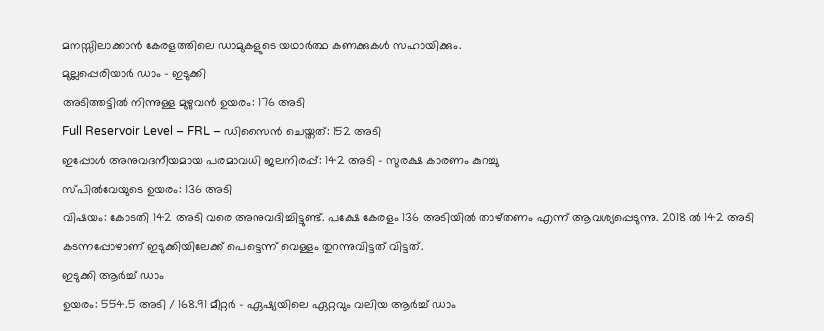മനസ്സിലാക്കാൻ കേരളത്തിലെ ഡാമുകളുടെ യഥാർത്ഥ കണക്കുകൾ സഹായിക്കും.
മുല്ലപ്പെരിയാർ ഡാം – ഇടുക്കി
അടിത്തട്ടിൽ നിന്നുള്ള മുഴുവൻ ഉയരം: 176 അടി
Full Reservoir Level – FRL – ഡിസൈൻ ചെയ്തത്: 152 അടി
ഇപ്പോൾ അനുവദനീയമായ പരമാവധി ജലനിരപ്പ്: 142 അടി – സുരക്ഷ കാരണം കുറച്ചു
സ്പിൽവേയുടെ ഉയരം: 136 അടി
വിഷയം: കോടതി 142 അടി വരെ അനുവദിച്ചിട്ടുണ്ട്. പക്ഷേ കേരളം 136 അടിയിൽ താഴ്തണം എന്ന് ആവശ്യപ്പെടുന്നു. 2018 ൽ 142 അടി കടന്നപ്പോഴാണ് ഇടുക്കിയിലേക്ക് പെട്ടെന്ന് വെള്ളം തുറന്നുവിട്ടത് വിട്ടത്.
ഇടുക്കി ആർച്ച് ഡാം
ഉയരം: 554.5 അടി / 168.91 മീറ്റർ – ഏഷ്യയിലെ ഏറ്റവും വലിയ ആർച്ച് ഡാം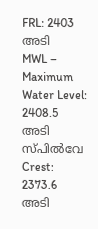FRL: 2403 അടി
MWL – Maximum Water Level: 2408.5 അടി
സ്പിൽവേ Crest: 2373.6 അടി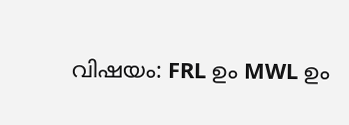വിഷയം: FRL ഉം MWL ഉം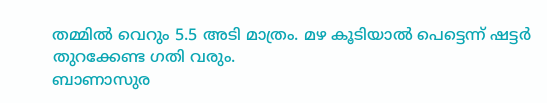തമ്മിൽ വെറും 5.5 അടി മാത്രം. മഴ കൂടിയാൽ പെട്ടെന്ന് ഷട്ടർ തുറക്കേണ്ട ഗതി വരും.
ബാണാസുര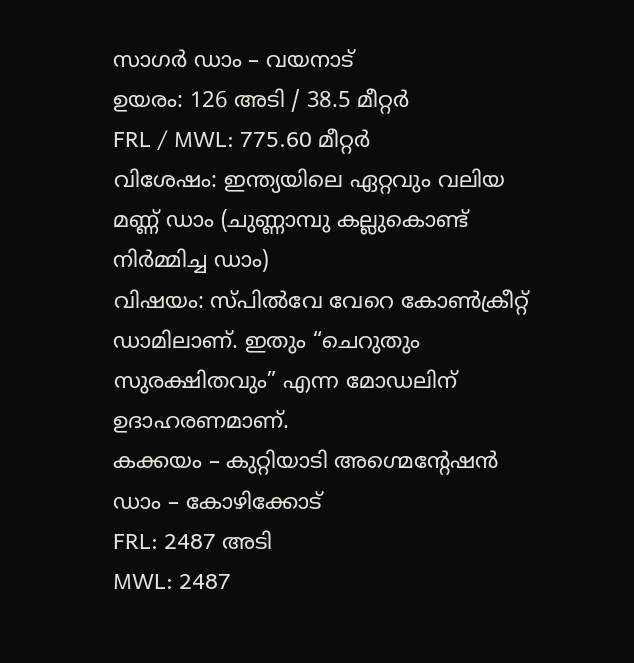സാഗർ ഡാം – വയനാട്
ഉയരം: 126 അടി / 38.5 മീറ്റർ
FRL / MWL: 775.60 മീറ്റർ
വിശേഷം: ഇന്ത്യയിലെ ഏറ്റവും വലിയ മണ്ണ് ഡാം (ചുണ്ണാമ്പു കല്ലുകൊണ്ട് നിർമ്മിച്ച ഡാം)
വിഷയം: സ്പിൽവേ വേറെ കോൺക്രീറ്റ് ഡാമിലാണ്. ഇതും “ചെറുതും സുരക്ഷിതവും” എന്ന മോഡലിന് ഉദാഹരണമാണ്.
കക്കയം – കുറ്റിയാടി അഗ്മെന്റേഷൻ ഡാം – കോഴിക്കോട്
FRL: 2487 അടി
MWL: 2487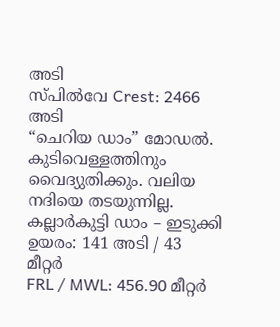അടി
സ്പിൽവേ Crest: 2466 അടി
“ചെറിയ ഡാം” മോഡൽ. കുടിവെള്ളത്തിനും വൈദ്യുതിക്കും. വലിയ നദിയെ തടയുന്നില്ല.
കല്ലാർകുട്ടി ഡാം – ഇടുക്കി
ഉയരം: 141 അടി / 43 മീറ്റർ
FRL / MWL: 456.90 മീറ്റർ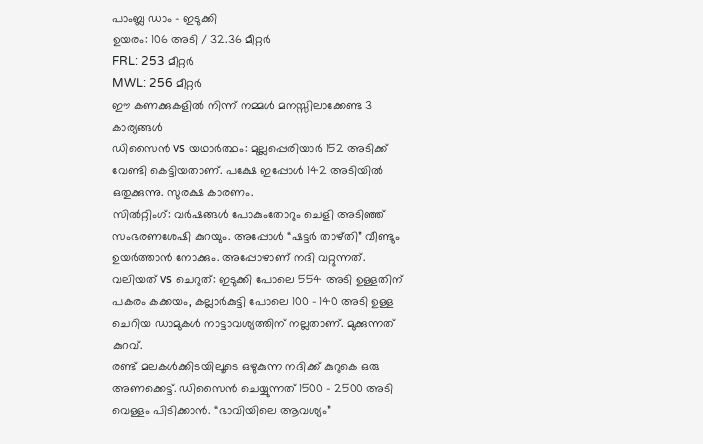പാംബ്ല ഡാം – ഇടുക്കി
ഉയരം: 106 അടി / 32.36 മീറ്റർ
FRL: 253 മീറ്റർ
MWL: 256 മീറ്റർ
ഈ കണക്കുകളിൽ നിന്ന് നമ്മൾ മനസ്സിലാക്കേണ്ട 3 കാര്യങ്ങൾ
ഡിസൈൻ vs യഥാർത്ഥം: മുല്ലപ്പെരിയാർ 152 അടിക്ക് വേണ്ടി കെട്ടിയതാണ്. പക്ഷേ ഇപ്പോൾ 142 അടിയിൽ ഒതുക്കുന്നു. സുരക്ഷ കാരണം.
സിൽറ്റിംഗ്: വർഷങ്ങൾ പോകുംതോറും ചെളി അടിഞ്ഞ് സംഭരണശേഷി കുറയും. അപ്പോൾ “ഷട്ടർ താഴ്തി” വീണ്ടും ഉയർത്താൻ നോക്കും. അപ്പോഴാണ് നദി വറ്റുന്നത്.
വലിയത് vs ചെറുത്: ഇടുക്കി പോലെ 554 അടി ഉള്ളതിന് പകരം കക്കയം, കല്ലാർകുട്ടി പോലെ 100 – 140 അടി ഉള്ള ചെറിയ ഡാമുകൾ നാട്ടാവശ്യത്തിന് നല്ലതാണ്. മുക്കുന്നത് കുറവ്.
രണ്ട് മലകൾക്കിടയിലൂടെ ഒഴുകുന്ന നദിക്ക് കുറുകെ ഒരു അണക്കെട്ട്. ഡിസൈൻ ചെയ്യുന്നത് 1500 – 2500 അടി വെള്ളം പിടിക്കാൻ. “ഭാവിയിലെ ആവശ്യം”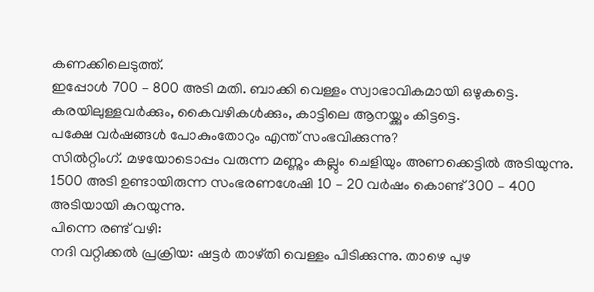കണക്കിലെടുത്ത്.
ഇപ്പോൾ 700 – 800 അടി മതി. ബാക്കി വെള്ളം സ്വാഭാവികമായി ഒഴുകട്ടെ. കരയിലുള്ളവർക്കും, കൈവഴികൾക്കും, കാട്ടിലെ ആനയ്ക്കും കിട്ടട്ടെ.
പക്ഷേ വർഷങ്ങൾ പോകുംതോറും എന്ത് സംഭവിക്കുന്നു?
സിൽറ്റിംഗ്. മഴയോടൊപ്പം വരുന്ന മണ്ണും കല്ലും ചെളിയും അണക്കെട്ടിൽ അടിയുന്നു. 1500 അടി ഉണ്ടായിരുന്ന സംഭരണശേഷി 10 – 20 വർഷം കൊണ്ട് 300 – 400 അടിയായി കുറയുന്നു.
പിന്നെ രണ്ട് വഴി:
നദി വറ്റിക്കൽ പ്രക്രിയ: ഷട്ടർ താഴ്തി വെള്ളം പിടിക്കുന്നു. താഴെ പുഴ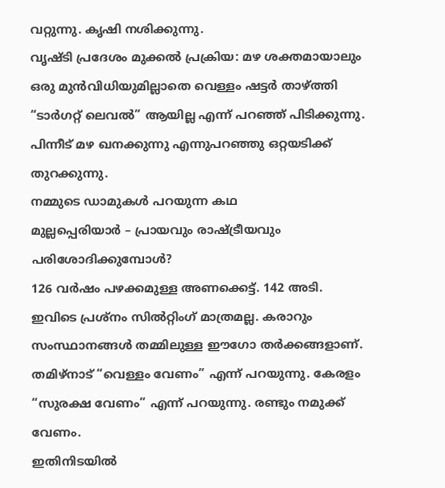വറ്റുന്നു. കൃഷി നശിക്കുന്നു.
വൃഷ്ടി പ്രദേശം മുക്കൽ പ്രക്രിയ: മഴ ശക്തമായാലും ഒരു മുൻവിധിയുമില്ലാതെ വെള്ളം ഷട്ടർ താഴ്ത്തി “ടാർഗറ്റ് ലെവൽ” ആയില്ല എന്ന് പറഞ്ഞ് പിടിക്കുന്നു. പിന്നീട് മഴ ഖനക്കുന്നു എന്നുപറഞ്ഞു ഒറ്റയടിക്ക് തുറക്കുന്നു.
നമ്മുടെ ഡാമുകൾ പറയുന്ന കഥ
മുല്ലപ്പെരിയാർ – പ്രായവും രാഷ്ട്രീയവും പരിശോദിക്കുമ്പോൾ?
126 വർഷം പഴക്കമുള്ള അണക്കെട്ട്. 142 അടി.
ഇവിടെ പ്രശ്നം സിൽറ്റിംഗ് മാത്രമല്ല. കരാറും സംസ്ഥാനങ്ങൾ തമ്മിലുള്ള ഈഗോ തർക്കങ്ങളാണ്.
തമിഴ്നാട് “വെള്ളം വേണം” എന്ന് പറയുന്നു. കേരളം “സുരക്ഷ വേണം” എന്ന് പറയുന്നു. രണ്ടും നമുക്ക് വേണം.
ഇതിനിടയിൽ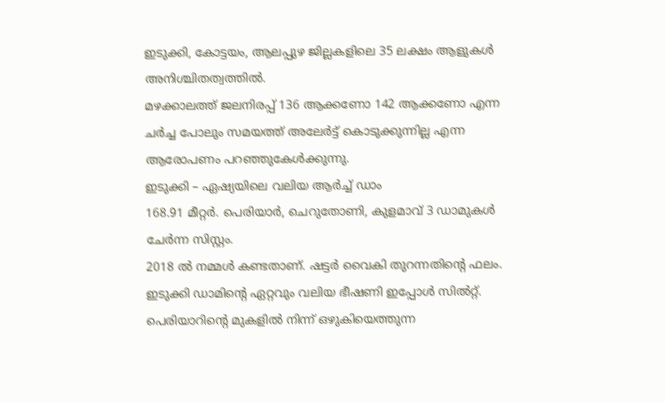ഇടുക്കി, കോട്ടയം, ആലപ്പുഴ ജില്ലകളിലെ 35 ലക്ഷം ആളുകൾ അനിശ്ചിതത്വത്തിൽ.
മഴക്കാലത്ത് ജലനിരപ്പ് 136 ആക്കണോ 142 ആക്കണോ എന്ന ചർച്ച പോലും സമയത്ത് അലേർട്ട് കൊടുക്കുന്നില്ല എന്ന ആരോപണം പറഞ്ഞുകേൾക്കുന്നു.
ഇടുക്കി – ഏഷ്യയിലെ വലിയ ആർച്ച് ഡാം
168.91 മീറ്റർ. പെരിയാർ, ചെറുതോണി, കുളമാവ് 3 ഡാമുകൾ ചേർന്ന സിസ്റ്റം.
2018 ൽ നമ്മൾ കണ്ടതാണ്. ഷട്ടർ വൈകി തുറന്നതിന്റെ ഫലം.
ഇടുക്കി ഡാമിന്റെ ഏറ്റവും വലിയ ഭീഷണി ഇപ്പോൾ സിൽറ്റ്. പെരിയാറിന്റെ മുകളിൽ നിന്ന് ഒഴുകിയെത്തുന്ന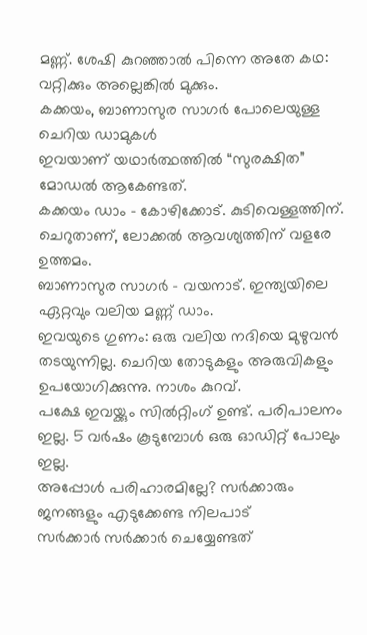മണ്ണ്. ശേഷി കുറഞ്ഞാൽ പിന്നെ അതേ കഥ: വറ്റിക്കും അല്ലെങ്കിൽ മുക്കും.
കക്കയം, ബാണാസുര സാഗർ പോലെയുള്ള ചെറിയ ഡാമുകൾ
ഇവയാണ് യഥാർത്ഥത്തിൽ “സുരക്ഷിത” മോഡൽ ആകേണ്ടത്.
കക്കയം ഡാം – കോഴിക്കോട്. കുടിവെള്ളത്തിന്. ചെറുതാണ്, ലോക്കൽ ആവശ്യത്തിന് വളരേ ഉത്തമം.
ബാണാസുര സാഗർ – വയനാട്. ഇന്ത്യയിലെ ഏറ്റവും വലിയ മണ്ണ് ഡാം.
ഇവയുടെ ഗുണം: ഒരു വലിയ നദിയെ മുഴുവൻ തടയുന്നില്ല. ചെറിയ തോടുകളും അരുവികളും ഉപയോഗിക്കുന്നു. നാശം കുറവ്.
പക്ഷേ ഇവയ്ക്കും സിൽറ്റിംഗ് ഉണ്ട്. പരിപാലനം ഇല്ല. 5 വർഷം കൂടുമ്പോൾ ഒരു ഓഡിറ്റ് പോലും ഇല്ല.
അപ്പോൾ പരിഹാരമില്ലേ? സർക്കാരും ജനങ്ങളും എടുക്കേണ്ട നിലപാട്
സർക്കാർ സർക്കാർ ചെയ്യേണ്ടത്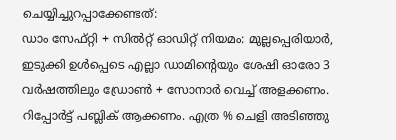ചെയ്യിച്ചുറപ്പാക്കേണ്ടത്:
ഡാം സേഫ്റ്റി + സിൽറ്റ് ഓഡിറ്റ് നിയമം: മുല്ലപ്പെരിയാർ, ഇടുക്കി ഉൾപ്പെടെ എല്ലാ ഡാമിന്റെയും ശേഷി ഓരോ 3 വർഷത്തിലും ഡ്രോൺ + സോനാർ വെച്ച് അളക്കണം. റിപ്പോർട്ട് പബ്ലിക് ആക്കണം. എത്ര % ചെളി അടിഞ്ഞു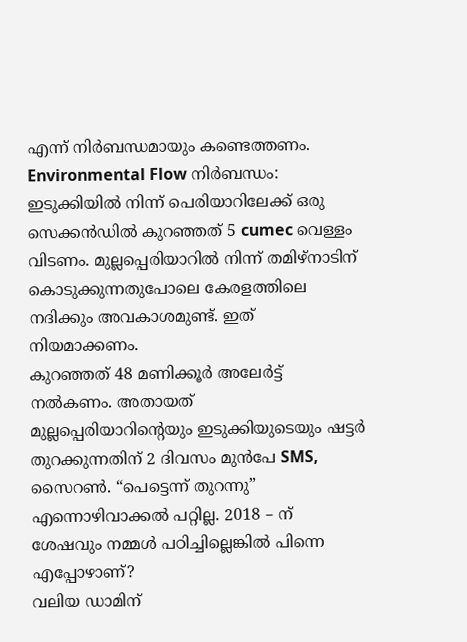എന്ന് നിർബന്ധമായും കണ്ടെത്തണം.
Environmental Flow നിർബന്ധം: ഇടുക്കിയിൽ നിന്ന് പെരിയാറിലേക്ക് ഒരു സെക്കൻഡിൽ കുറഞ്ഞത് 5 cumec വെള്ളം വിടണം. മുല്ലപ്പെരിയാറിൽ നിന്ന് തമിഴ്നാടിന് കൊടുക്കുന്നതുപോലെ കേരളത്തിലെ നദിക്കും അവകാശമുണ്ട്. ഇത് നിയമാക്കണം.
കുറഞ്ഞത് 48 മണിക്കൂർ അലേർട്ട് നൽകണം. അതായത്
മുല്ലപ്പെരിയാറിന്റെയും ഇടുക്കിയുടെയും ഷട്ടർ തുറക്കുന്നതിന് 2 ദിവസം മുൻപേ SMS, സൈറൺ. “പെട്ടെന്ന് തുറന്നു” എന്നൊഴിവാക്കൽ പറ്റില്ല. 2018 – ന് ശേഷവും നമ്മൾ പഠിച്ചില്ലെങ്കിൽ പിന്നെ എപ്പോഴാണ്?
വലിയ ഡാമിന്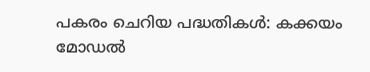പകരം ചെറിയ പദ്ധതികൾ: കക്കയം മോഡൽ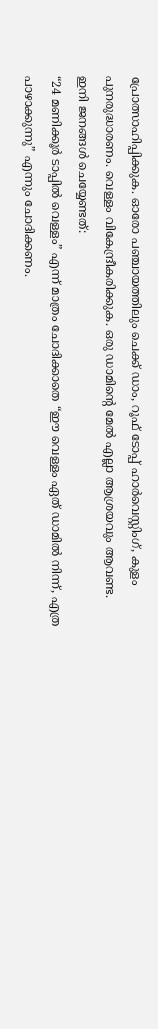പ്രോത്സാഹിപ്പിക്കുക. ഓരോ പഞ്ചായത്തിലും ചെക്ക് ഡാം, റൂഫ് ടോപ്പ് ഹാർവെസ്റ്റിംഗ്, കുളം പുനരുദ്ധാരണം. വെള്ളം വികേന്ദ്രീകരിക്കുക. ഒരു ഡാമിന്റെ മേൽ എല്ലാ ആശ്രയവും ആവണ്ട.
ഇനി ജനങ്ങൾ ചെയ്യേണ്ടത്:
“24 മണിക്കൂർ ടാപ്പിൽ വെള്ളം” എന്ന് മാത്രം ചോദിക്കാതെ “ഈ വെള്ളം ഏത് ഡാമിൽ നിന്ന്, എത്ര പാഴാക്കുന്നു” എന്നും ചോദിക്കണം.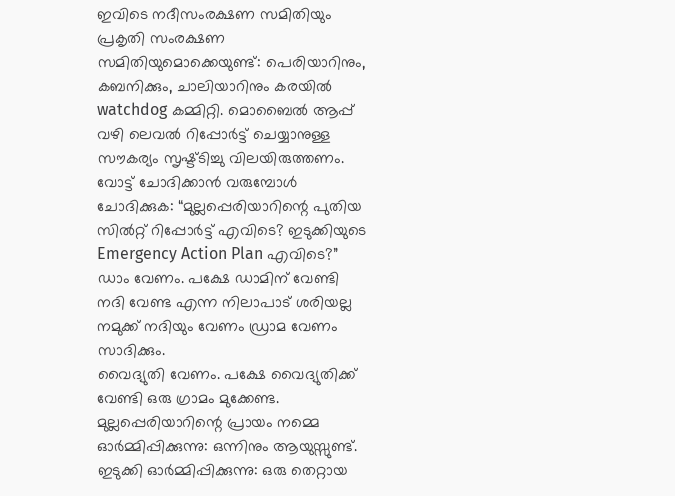ഇവിടെ നദീസംരക്ഷണ സമിതിയും പ്രകൃതി സംരക്ഷണ സമിതിയുമൊക്കെയുണ്ട്: പെരിയാറിനും, കബനിക്കും, ചാലിയാറിനും കരയിൽ watchdog കമ്മിറ്റി. മൊബൈൽ ആപ്പ് വഴി ലെവൽ റിപ്പോർട്ട് ചെയ്യാനുള്ള സൗകര്യം സൃഷ്ട്ടിച്ചു വിലയിരുത്തണം.
വോട്ട് ചോദിക്കാൻ വരുമ്പോൾ ചോദിക്കുക: “മുല്ലപ്പെരിയാറിന്റെ പുതിയ സിൽറ്റ് റിപ്പോർട്ട് എവിടെ? ഇടുക്കിയുടെ Emergency Action Plan എവിടെ?”
ഡാം വേണം. പക്ഷേ ഡാമിന് വേണ്ടി നദി വേണ്ട എന്ന നിലാപാട് ശരിയല്ല നമുക്ക് നദിയും വേണം ഡ്രാമ വേണം സാദിക്കും.
വൈദ്യുതി വേണം. പക്ഷേ വൈദ്യുതിക്ക് വേണ്ടി ഒരു ഗ്രാമം മുക്കേണ്ട.
മുല്ലപ്പെരിയാറിന്റെ പ്രായം നമ്മെ ഓർമ്മിപ്പിക്കുന്നു: ഒന്നിനും ആയുസ്സുണ്ട്.
ഇടുക്കി ഓർമ്മിപ്പിക്കുന്നു: ഒരു തെറ്റായ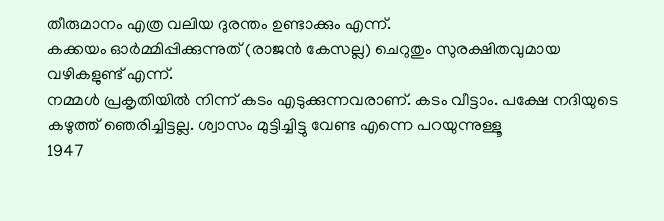തീരുമാനം എത്ര വലിയ ദുരന്തം ഉണ്ടാക്കും എന്ന്.
കക്കയം ഓർമ്മിപ്പിക്കുന്നുത് (രാജൻ കേസല്ല) ചെറുതും സുരക്ഷിതവുമായ വഴികളുണ്ട് എന്ന്.
നമ്മൾ പ്രകൃതിയിൽ നിന്ന് കടം എടുക്കുന്നവരാണ്. കടം വീട്ടാം. പക്ഷേ നദിയുടെ കഴുത്ത് ഞെരിച്ചിട്ടല്ല. ശ്വാസം മുട്ടിച്ചിട്ടു വേണ്ട എന്നെ പറയുന്നുള്ളൂ
1947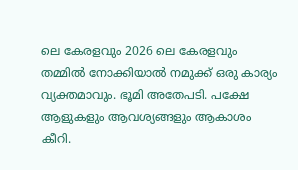ലെ കേരളവും 2026 ലെ കേരളവും തമ്മിൽ നോക്കിയാൽ നമുക്ക് ഒരു കാര്യം വ്യക്തമാവും. ഭൂമി അതേപടി. പക്ഷേ ആളുകളും ആവശ്യങ്ങളും ആകാശം കീറി.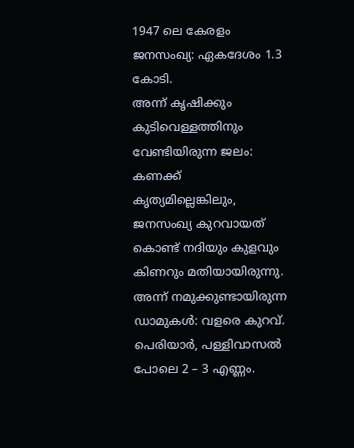1947 ലെ കേരളം
ജനസംഖ്യ: ഏകദേശം 1.3 കോടി.
അന്ന് കൃഷിക്കും കുടിവെള്ളത്തിനും വേണ്ടിയിരുന്ന ജലം: കണക്ക് കൃത്യമില്ലെങ്കിലും, ജനസംഖ്യ കുറവായത് കൊണ്ട് നദിയും കുളവും കിണറും മതിയായിരുന്നു.
അന്ന് നമുക്കുണ്ടായിരുന്ന ഡാമുകൾ: വളരെ കുറവ്. പെരിയാർ, പള്ളിവാസൽ പോലെ 2 – 3 എണ്ണം.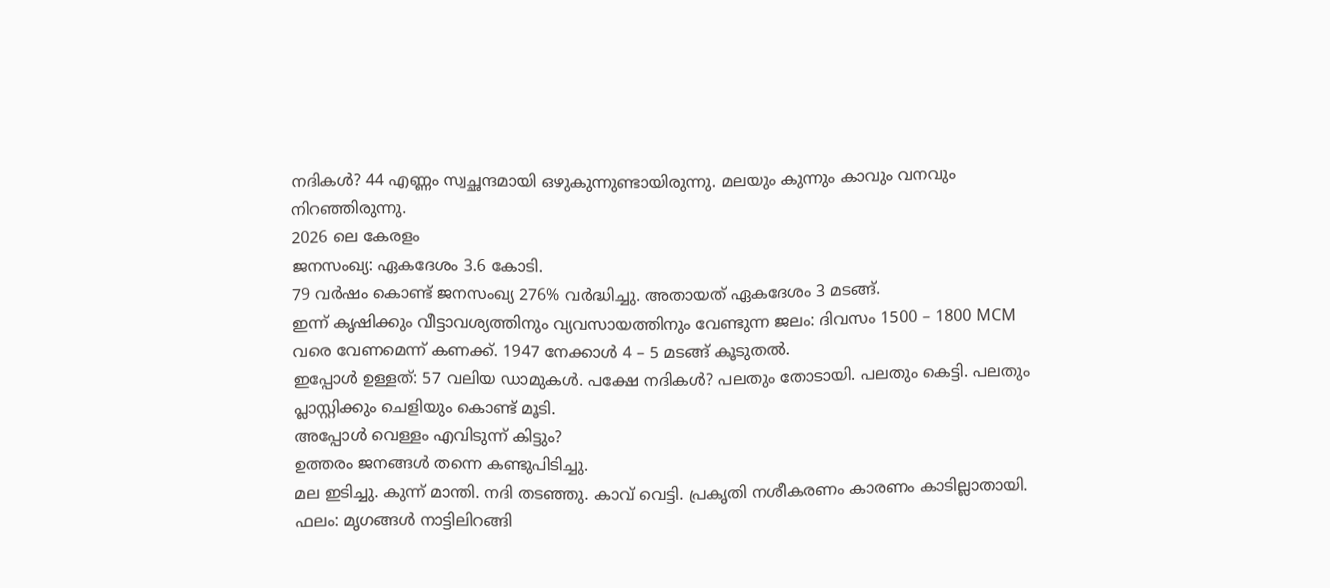നദികൾ? 44 എണ്ണം സ്വച്ഛന്ദമായി ഒഴുകുന്നുണ്ടായിരുന്നു. മലയും കുന്നും കാവും വനവും നിറഞ്ഞിരുന്നു.
2026 ലെ കേരളം
ജനസംഖ്യ: ഏകദേശം 3.6 കോടി.
79 വർഷം കൊണ്ട് ജനസംഖ്യ 276% വർദ്ധിച്ചു. അതായത് ഏകദേശം 3 മടങ്ങ്.
ഇന്ന് കൃഷിക്കും വീട്ടാവശ്യത്തിനും വ്യവസായത്തിനും വേണ്ടുന്ന ജലം: ദിവസം 1500 – 1800 MCM വരെ വേണമെന്ന് കണക്ക്. 1947 നേക്കാൾ 4 – 5 മടങ്ങ് കൂടുതൽ.
ഇപ്പോൾ ഉള്ളത്: 57 വലിയ ഡാമുകൾ. പക്ഷേ നദികൾ? പലതും തോടായി. പലതും കെട്ടി. പലതും പ്ലാസ്റ്റിക്കും ചെളിയും കൊണ്ട് മൂടി.
അപ്പോൾ വെള്ളം എവിടുന്ന് കിട്ടും?
ഉത്തരം ജനങ്ങൾ തന്നെ കണ്ടുപിടിച്ചു.
മല ഇടിച്ചു. കുന്ന് മാന്തി. നദി തടഞ്ഞു. കാവ് വെട്ടി. പ്രകൃതി നശീകരണം കാരണം കാടില്ലാതായി.
ഫലം: മൃഗങ്ങൾ നാട്ടിലിറങ്ങി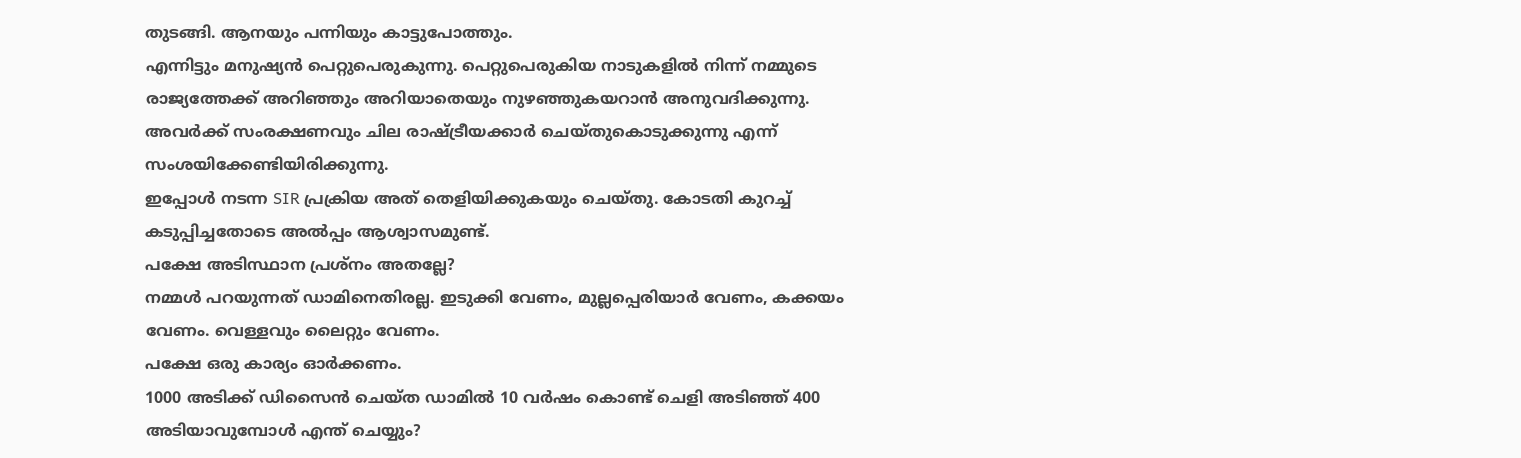തുടങ്ങി. ആനയും പന്നിയും കാട്ടുപോത്തും.
എന്നിട്ടും മനുഷ്യൻ പെറ്റുപെരുകുന്നു. പെറ്റുപെരുകിയ നാടുകളിൽ നിന്ന് നമ്മുടെ രാജ്യത്തേക്ക് അറിഞ്ഞും അറിയാതെയും നുഴഞ്ഞുകയറാൻ അനുവദിക്കുന്നു. അവർക്ക് സംരക്ഷണവും ചില രാഷ്ട്രീയക്കാർ ചെയ്തുകൊടുക്കുന്നു എന്ന് സംശയിക്കേണ്ടിയിരിക്കുന്നു.
ഇപ്പോൾ നടന്ന SIR പ്രക്രിയ അത് തെളിയിക്കുകയും ചെയ്തു. കോടതി കുറച്ച് കടുപ്പിച്ചതോടെ അൽപ്പം ആശ്വാസമുണ്ട്.
പക്ഷേ അടിസ്ഥാന പ്രശ്നം അതല്ലേ?
നമ്മൾ പറയുന്നത് ഡാമിനെതിരല്ല. ഇടുക്കി വേണം, മുല്ലപ്പെരിയാർ വേണം, കക്കയം വേണം. വെള്ളവും ലൈറ്റും വേണം.
പക്ഷേ ഒരു കാര്യം ഓർക്കണം.
1000 അടിക്ക് ഡിസൈൻ ചെയ്ത ഡാമിൽ 10 വർഷം കൊണ്ട് ചെളി അടിഞ്ഞ് 400 അടിയാവുമ്പോൾ എന്ത് ചെയ്യും?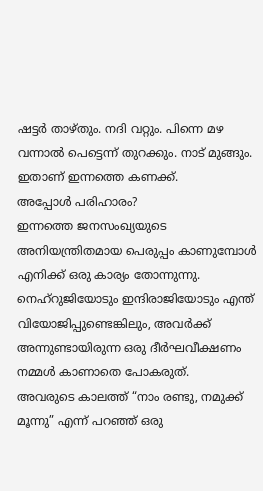ഷട്ടർ താഴ്തും. നദി വറ്റും. പിന്നെ മഴ വന്നാൽ പെട്ടെന്ന് തുറക്കും. നാട് മുങ്ങും.
ഇതാണ് ഇന്നത്തെ കണക്ക്.
അപ്പോൾ പരിഹാരം?
ഇന്നത്തെ ജനസംഖ്യയുടെ അനിയന്ത്രിതമായ പെരുപ്പം കാണുമ്പോൾ എനിക്ക് ഒരു കാര്യം തോന്നുന്നു.
നെഹ്റുജിയോടും ഇന്ദിരാജിയോടും എന്ത് വിയോജിപ്പുണ്ടെങ്കിലും, അവർക്ക് അന്നുണ്ടായിരുന്ന ഒരു ദീർഘവീക്ഷണം നമ്മൾ കാണാതെ പോകരുത്.
അവരുടെ കാലത്ത് “നാം രണ്ടു, നമുക്ക് മൂന്നു” എന്ന് പറഞ്ഞ് ഒരു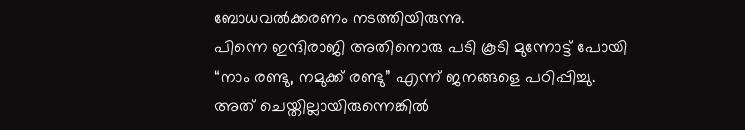ബോധവൽക്കരണം നടത്തിയിരുന്നു.
പിന്നെ ഇന്ദിരാജി അതിനൊരു പടി കൂടി മുന്നോട്ട് പോയി “നാം രണ്ടു, നമുക്ക് രണ്ടു” എന്ന് ജനങ്ങളെ പഠിപ്പിച്ചു.
അത് ചെയ്തില്ലായിരുന്നെങ്കിൽ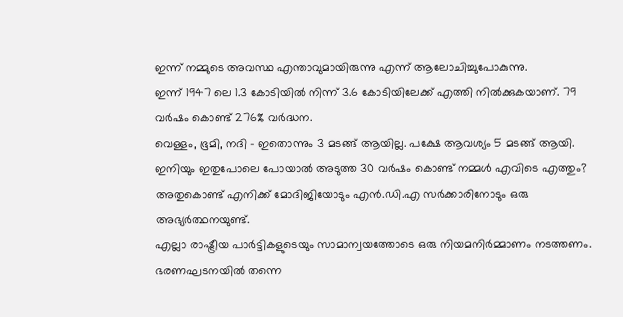ഇന്ന് നമ്മുടെ അവസ്ഥ എന്താവുമായിരുന്നു എന്ന് ആലോചിച്ചുപോകുന്നു.
ഇന്ന് 1947 ലെ 1.3 കോടിയിൽ നിന്ന് 3.6 കോടിയിലേക്ക് എത്തി നിൽക്കുകയാണ്. 79 വർഷം കൊണ്ട് 276% വർദ്ധന.
വെള്ളം, ഭൂമി, നദി – ഇതൊന്നും 3 മടങ്ങ് ആയില്ല. പക്ഷേ ആവശ്യം 5 മടങ്ങ് ആയി.
ഇനിയും ഇതുപോലെ പോയാൽ അടുത്ത 30 വർഷം കൊണ്ട് നമ്മൾ എവിടെ എത്തും?
അതുകൊണ്ട് എനിക്ക് മോദിജിയോടും എൻ.ഡി.എ സർക്കാരിനോടും ഒരു അഭ്യർത്ഥനയുണ്ട്.
എല്ലാ രാഷ്ട്രീയ പാർട്ടികളുടെയും സാമാന്വയത്തോടെ ഒരു നിയമനിർമ്മാണം നടത്തണം. ഭരണഘടനയിൽ തന്നെ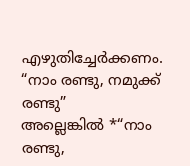എഴുതിച്ചേർക്കണം.
“നാം രണ്ടു, നമുക്ക് രണ്ടു”
അല്ലെങ്കിൽ *“നാം രണ്ടു,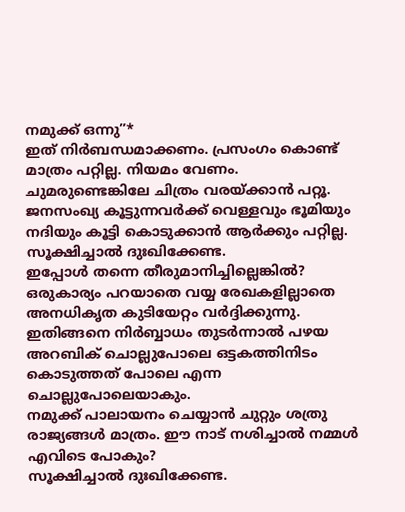നമുക്ക് ഒന്നു”*
ഇത് നിർബന്ധമാക്കണം. പ്രസംഗം കൊണ്ട് മാത്രം പറ്റില്ല. നിയമം വേണം.
ചുമരുണ്ടെങ്കിലേ ചിത്രം വരയ്ക്കാൻ പറ്റൂ.
ജനസംഖ്യ കൂട്ടുന്നവർക്ക് വെള്ളവും ഭൂമിയും നദിയും കൂട്ടി കൊടുക്കാൻ ആർക്കും പറ്റില്ല.
സൂക്ഷിച്ചാൽ ദുഃഖിക്കേണ്ട.
ഇപ്പോൾ തന്നെ തീരുമാനിച്ചില്ലെങ്കിൽ?
ഒരുകാര്യം പറയാതെ വയ്യ രേഖകളില്ലാതെ അനധികൃത കുടിയേറ്റം വർദ്ദിക്കുന്നു.
ഇതിങ്ങനെ നിർബ്ബാധം തുടർന്നാൽ പഴയ അറബിക് ചൊല്ലുപോലെ ഒട്ടകത്തിനിടം കൊടുത്തത് പോലെ എന്ന ചൊല്ലുപോലെയാകും.
നമുക്ക് പാലായനം ചെയ്യാൻ ചുറ്റും ശത്രു രാജ്യങ്ങൾ മാത്രം. ഈ നാട് നശിച്ചാൽ നമ്മൾ എവിടെ പോകും?
സൂക്ഷിച്ചാൽ ദുഃഖിക്കേണ്ട.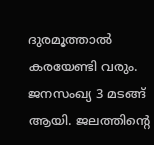ദുരമൂത്താൽ കരയേണ്ടി വരും.
ജനസംഖ്യ 3 മടങ്ങ് ആയി. ജലത്തിന്റെ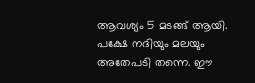ആവശ്യം 5 മടങ്ങ് ആയി. പക്ഷേ നദിയും മലയും അതേപടി തന്നെ. ഈ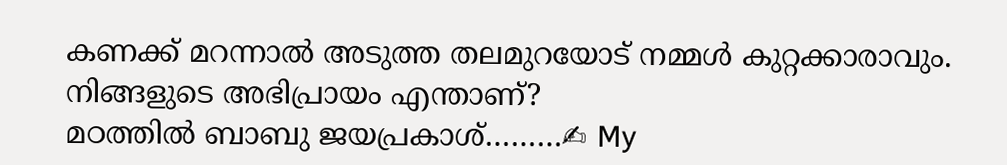കണക്ക് മറന്നാൽ അടുത്ത തലമുറയോട് നമ്മൾ കുറ്റക്കാരാവും.
നിങ്ങളുടെ അഭിപ്രായം എന്താണ്?
മഠത്തിൽ ബാബു ജയപ്രകാശ്………✍ My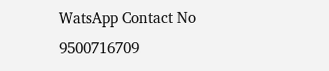WatsApp Contact No 9500716709